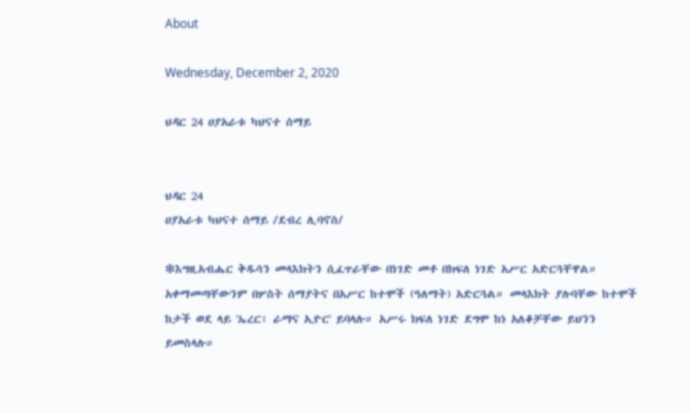About

Wednesday, December 2, 2020

ህዳር 24 ሀያአራቱ ካህናተ ሰማይ


ህዳር 24
ሀያአራቱ ካህናተ ሰማይ /ደብረ ሊባኖስ/

❇እግዚአብሔር ቅዱሳን መላእክትን ሲፈጥራቸው በነገድ መቶ በክፍለ ነገድ አሥር አድርጓቸዋል። አቀማመጣቸውንም በሦስት ሰማያትና በአሥር ከተሞች (ዓለማት) አድርጓል። መላእክት ያሉባቸው ከተሞች ከታች ወደ ላይ 'ኤረር፣ ራማና ኢዮር' ይባላሉ። አሥሩ ክፍለ ነገድ ደግሞ ከነ አለቆቻቸው ይህንን ይመስላሉ።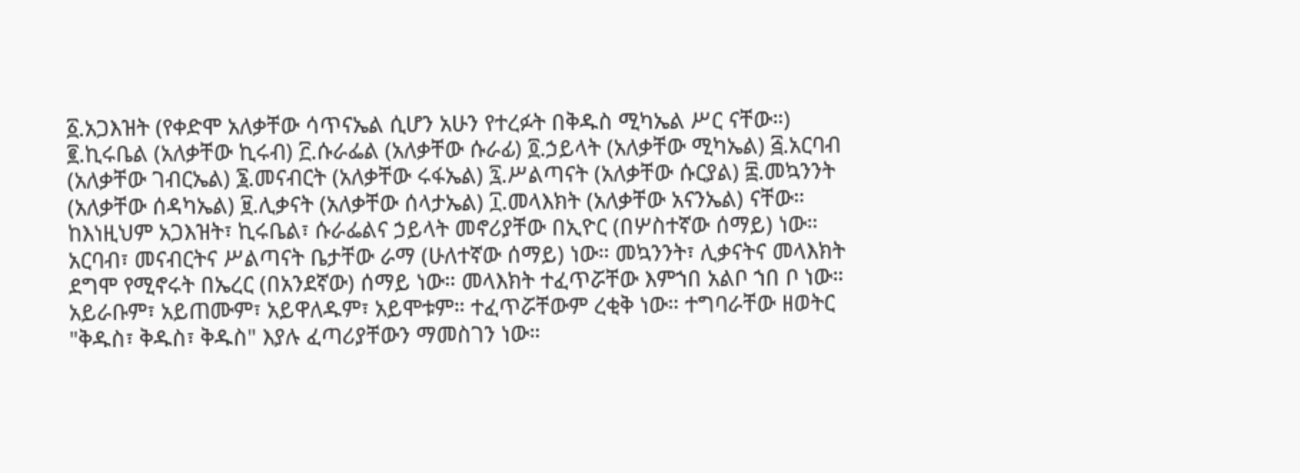፩.አጋእዝት (የቀድሞ አለቃቸው ሳጥናኤል ሲሆን አሁን የተረፉት በቅዱስ ሚካኤል ሥር ናቸው።) ፪.ኪሩቤል (አለቃቸው ኪሩብ) ፫.ሱራፌል (አለቃቸው ሱራፊ) ፬.ኃይላት (አለቃቸው ሚካኤል) ፭.አርባብ (አለቃቸው ገብርኤል) ፮.መናብርት (አለቃቸው ሩፋኤል) ፯.ሥልጣናት (አለቃቸው ሱርያል) ፰.መኳንንት (አለቃቸው ሰዳካኤል) ፱.ሊቃናት (አለቃቸው ሰላታኤል) ፲.መላእክት (አለቃቸው አናንኤል) ናቸው። ከእነዚህም አጋእዝት፣ ኪሩቤል፣ ሱራፌልና ኃይላት መኖሪያቸው በኢዮር (በሦስተኛው ሰማይ) ነው። አርባብ፣ መናብርትና ሥልጣናት ቤታቸው ራማ (ሁለተኛው ሰማይ) ነው። መኳንንት፣ ሊቃናትና መላእክት ደግሞ የሚኖሩት በኤረር (በአንደኛው) ሰማይ ነው። መላእክት ተፈጥሯቸው እምኀበ አልቦ ኀበ ቦ ነው። አይራቡም፣ አይጠሙም፣ አይዋለዱም፣ አይሞቱም። ተፈጥሯቸውም ረቂቅ ነው። ተግባራቸው ዘወትር "ቅዱስ፣ ቅዱስ፣ ቅዱስ" እያሉ ፈጣሪያቸውን ማመስገን ነው።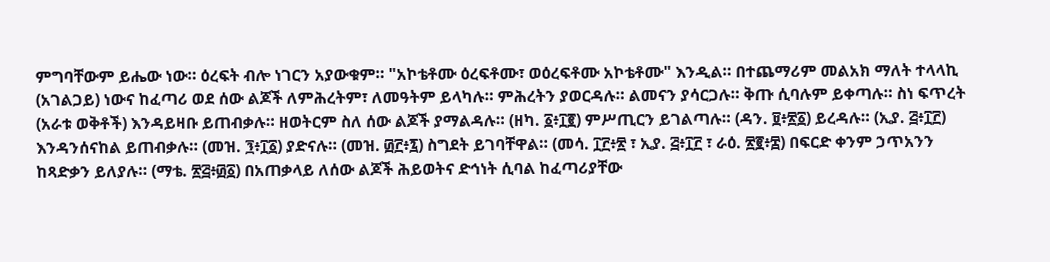ምግባቸውም ይሔው ነው። ዕረፍት ብሎ ነገርን አያውቁም። "አኮቴቶሙ ዕረፍቶሙ፣ ወዕረፍቶሙ አኮቴቶሙ" እንዲል። በተጨማሪም መልአክ ማለት ተላላኪ (አገልጋይ) ነውና ከፈጣሪ ወደ ሰው ልጆች ለምሕረትም፣ ለመዓትም ይላካሉ። ምሕረትን ያወርዳሉ። ልመናን ያሳርጋሉ። ቅጡ ሲባሉም ይቀጣሉ። ስነ ፍጥረት (አራቱ ወቅቶች) እንዳይዛቡ ይጠብቃሉ። ዘወትርም ስለ ሰው ልጆች ያማልዳሉ። (ዘካ. ፩፥፲፪) ምሥጢርን ይገልጣሉ። (ዳን. ፱፥፳፩) ይረዳሉ። (ኢያ. ፭፥፲፫) እንዳንሰናከል ይጠብቃሉ። (መዝ. ፺፥፲፩) ያድናሉ። (መዝ. ፴፫፥፯) ስግደት ይገባቸዋል። (መሳ. ፲፫፥፳ ፣ ኢያ. ፭፥፲፫ ፣ ራዕ. ፳፪፥፰) በፍርድ ቀንም ኃጥአንን ከጻድቃን ይለያሉ። (ማቴ. ፳፭፥፴፩) በአጠቃላይ ለሰው ልጆች ሕይወትና ድኅነት ሲባል ከፈጣሪያቸው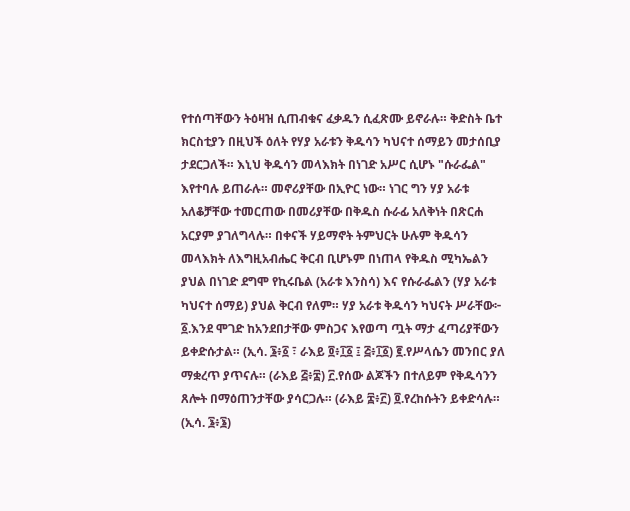የተሰጣቸውን ትዕዛዝ ሲጠብቁና ፈቃዱን ሲፈጽሙ ይኖራሉ። ቅድስት ቤተ ክርስቲያን በዚህች ዕለት የሃያ አራቱን ቅዱሳን ካህናተ ሰማይን መታሰቢያ ታደርጋለች። እኒህ ቅዱሳን መላእክት በነገድ አሥር ሲሆኑ "ሱራፌል" እየተባሉ ይጠራሉ። መኖሪያቸው በኢዮር ነው። ነገር ግን ሃያ አራቱ አለቆቻቸው ተመርጠው በመሪያቸው በቅዱስ ሱራፊ አለቅነት በጽርሐ አርያም ያገለግላሉ። በቀናች ሃይማኖት ትምህርት ሁሉም ቅዱሳን መላእክት ለእግዚአብሔር ቅርብ ቢሆኑም በነጠላ የቅዱስ ሚካኤልን ያህል በነገድ ደግሞ የኪሩቤል (አራቱ እንስሳ) እና የሱራፌልን (ሃያ አራቱ ካህናተ ሰማይ) ያህል ቅርብ የለም። ሃያ አራቱ ቅዱሳን ካህናት ሥራቸው፦ ፩.እንደ ሞገድ ከአንደበታቸው ምስጋና እየወጣ ጧት ማታ ፈጣሪያቸውን ይቀድሱታል። (ኢሳ. ፮፥፩ ፣ ራእይ ፬፥፲፩ ፤ ፭፥፲፩) ፪.የሥላሴን መንበር ያለ ማቋረጥ ያጥናሉ። (ራእይ ፭፥፰) ፫.የሰው ልጆችን በተለይም የቅዱሳንን ጸሎት በማዕጠንታቸው ያሳርጋሉ። (ራእይ ፰፥፫) ፬.የረከሱትን ይቀድሳሉ። (ኢሳ. ፮፥፮)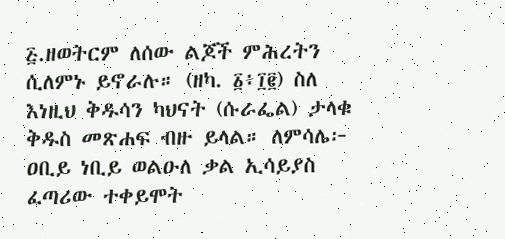፭.ዘወትርም ለሰው ልጆች ምሕረትን ሲለምኑ ይኖራሉ። (ዘካ. ፩፥፲፪) ስለ እነዚህ ቅዱሳን ካህናት (ሱራፌል) ታላቁ ቅዱስ መጽሐፍ ብዙ ይላል። ለምሳሌ፦ ዐቢይ ነቢይ ወልዑለ ቃል ኢሳይያስ ፈጣሪው ተቀይሞት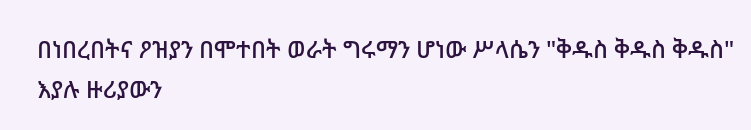በነበረበትና ዖዝያን በሞተበት ወራት ግሩማን ሆነው ሥላሴን "ቅዱስ ቅዱስ ቅዱስ" እያሉ ዙሪያውን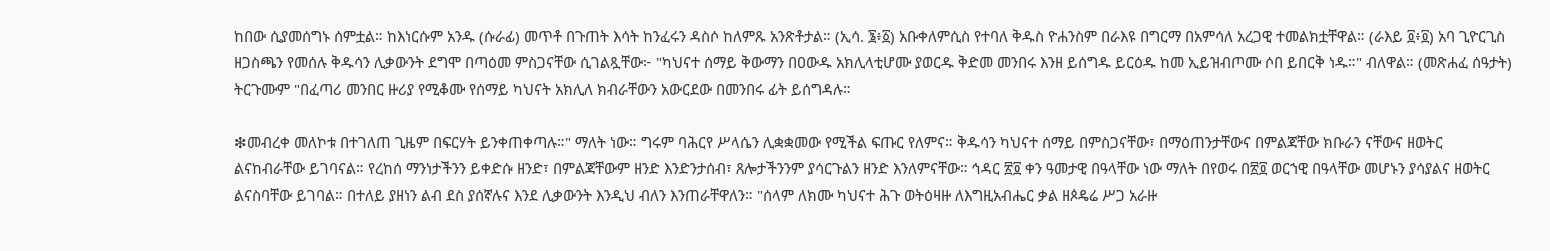ከበው ሲያመሰግኑ ሰምቷል። ከእነርሱም አንዱ (ሱራፊ) መጥቶ በጉጠት እሳት ከንፈሩን ዳስሶ ከለምጹ አንጽቶታል። (ኢሳ. ፮፥፩) አቡቀለምሲስ የተባለ ቅዱስ ዮሐንስም በራእዩ በግርማ በአምሳለ አረጋዊ ተመልክቷቸዋል። (ራእይ ፬፥፬) አባ ጊዮርጊስ ዘጋስጫን የመሰሉ ቅዱሳን ሊቃውንት ደግሞ በጣዕመ ምስጋናቸው ሲገልጿቸው፦ "ካህናተ ሰማይ ቅውማን በዐውዱ አክሊላቲሆሙ ያወርዱ ቅድመ መንበሩ እንዘ ይሰግዱ ይርዕዱ ከመ ኢይዝብጦሙ ሶበ ይበርቅ ነዱ።" ብለዋል። (መጽሐፈ ሰዓታት) ትርጉሙም "በፈጣሪ መንበር ዙሪያ የሚቆሙ የሰማይ ካህናት አክሊለ ክብራቸውን አውርደው በመንበሩ ፊት ይሰግዳሉ።

❇መብረቀ መለኮቱ በተገለጠ ጊዜም በፍርሃት ይንቀጠቀጣሉ።" ማለት ነው። ግሩም ባሕርየ ሥላሴን ሊቋቋመው የሚችል ፍጡር የለምና። ቅዱሳን ካህናተ ሰማይ በምስጋናቸው፣ በማዕጠንታቸውና በምልጃቸው ክቡራን ናቸውና ዘወትር ልናከብራቸው ይገባናል። የረከሰ ማንነታችንን ይቀድሱ ዘንድ፣ በምልጃቸውም ዘንድ እንድንታሰብ፣ ጸሎታችንንም ያሳርጉልን ዘንድ እንለምናቸው። ኅዳር ፳፬ ቀን ዓመታዊ በዓላቸው ነው ማለት በየወሩ በ፳፬ ወርኀዊ በዓላቸው መሆኑን ያሳያልና ዘወትር ልናስባቸው ይገባል። በተለይ ያዘነን ልብ ደስ ያሰኛሉና እንደ ሊቃውንት እንዲህ ብለን እንጠራቸዋለን። "ሰላም ለክሙ ካህናተ ሕጉ ወትዕዛዙ ለእግዚአብሔር ቃል ዘጶዴሬ ሥጋ አራዙ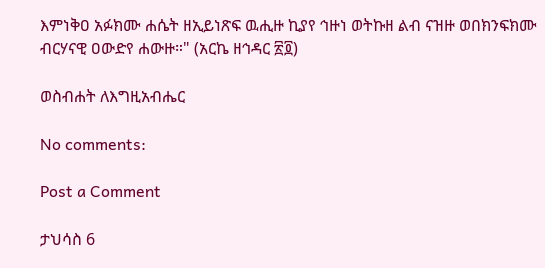እምነቅዐ አፉክሙ ሐሴት ዘኢይነጽፍ ዉሒዙ ኪያየ ኅዙነ ወትኩዘ ልብ ናዝዙ ወበክንፍክሙ ብርሃናዊ ዐውድየ ሐውዙ።" (አርኬ ዘኅዳር ፳፬)

ወስብሐት ለእግዚአብሔር

No comments:

Post a Comment

ታህሳስ 6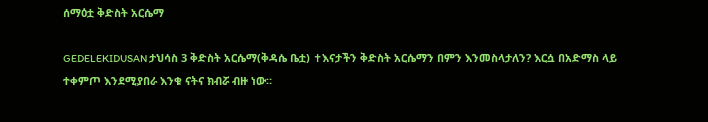ሰማዕቷ ቅድስት አርሴማ

GEDELEKIDUSAN ታህሳስ 3 ቅድስት አርሴማ(ቅዳሴ ቤቷ) ✝እናታችን ቅድስት አርሴማን በምን እንመስላታለን? እርሷ በአድማስ ላይ ተቀምጦ እንደሚያበራ እንቁ ናትና ክብሯ ብዙ ነው።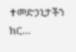✝መድኃኒታችን ክር...